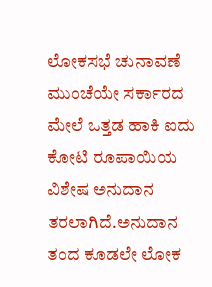ಲೋಕಸಭೆ ಚುನಾವಣೆ ಮುಂಚೆಯೇ ಸರ್ಕಾರದ ಮೇಲೆ ಒತ್ತಡ ಹಾಕಿ ಐದು ಕೋಟಿ ರೂಪಾಯಿಯ ವಿಶೇಷ ಅನುದಾನ ತರಲಾಗಿದೆ.ಅನುದಾನ ತಂದ ಕೂಡಲೇ ಲೋಕ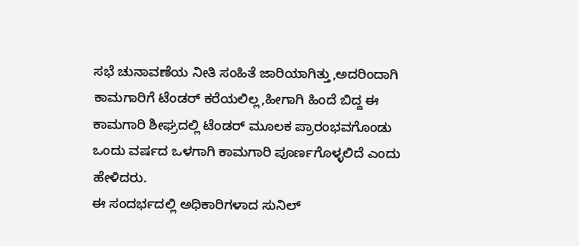ಸಭೆ ಚುನಾವಣೆಯ ನೀತಿ ಸಂಹಿತೆ ಜಾರಿಯಾಗಿತ್ತು,ಅದರಿಂದಾಗಿ ಕಾಮಗಾರಿಗೆ ಟೆಂಡರ್ ಕರೆಯಲಿಲ್ಲ,ಹೀಗಾಗಿ ಹಿಂದೆ ಬಿದ್ದ ಈ ಕಾಮಗಾರಿ ಶೀಘ್ರದಲ್ಲಿ ಟೆಂಡರ್ ಮೂಲಕ ಪ್ರಾರಂಭವಗೊಂಡು ಒಂದು ವರ್ಷದ ಒಳಗಾಗಿ ಕಾಮಗಾರಿ ಪೂರ್ಣಗೊಳ್ಳಲಿದೆ ಎಂದು ಹೇಳಿದರು.
ಈ ಸಂದರ್ಭದಲ್ಲಿ ಅಧಿಕಾರಿಗಳಾದ ಸುನಿಲ್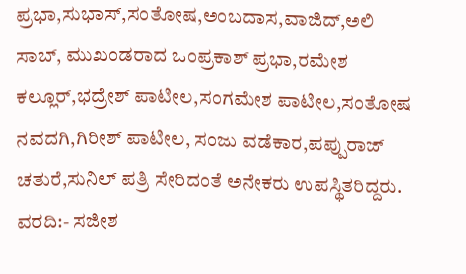ಪ್ರಭಾ,ಸುಭಾಸ್,ಸಂತೋಷ,ಅಂಬದಾಸ,ವಾಜಿದ್,ಅಲಿ ಸಾಬ್, ಮುಖಂಡರಾದ ಒಂಪ್ರಕಾಶ್ ಪ್ರಭಾ,ರಮೇಶ ಕಲ್ಲೂರ್,ಭದ್ರೇಶ್ ಪಾಟೀಲ,ಸಂಗಮೇಶ ಪಾಟೀಲ,ಸಂತೋಷ ನವದಗಿ,ಗಿರೀಶ್ ಪಾಟೀಲ, ಸಂಜು ವಡೆಕಾರ,ಪಪ್ಪುರಾಜ್ ಚತುರೆ,ಸುನಿಲ್ ಪತ್ರಿ ಸೇರಿದಂತೆ ಅನೇಕರು ಉಪಸ್ಥಿತರಿದ್ದರು.
ವರದಿ:- ಸಜೀಶ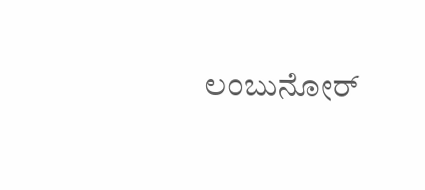ಲಂಬುನೋರ್